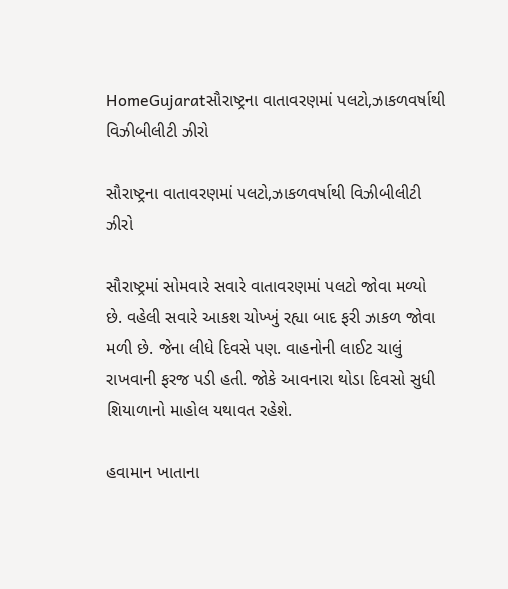HomeGujaratસૌરાષ્ટ્રના વાતાવરણમાં પલટો,ઝાકળવર્ષાથી વિઝીબીલીટી ઝીરો

સૌરાષ્ટ્રના વાતાવરણમાં પલટો,ઝાકળવર્ષાથી વિઝીબીલીટી ઝીરો

સૌરાષ્ટ્રમાં સોમવારે સવારે વાતાવરણમાં પલટો જોવા મળ્યો છે. વહેલી સવારે આકશ ચોખ્ખું રહ્યા બાદ ફરી ઝાકળ જોવા મળી છે. જેના લીધે દિવસે પણ. વાહનોની લાઈટ ચાલું રાખવાની ફરજ પડી હતી. જોકે આવનારા થોડા દિવસો સુધી શિયાળાનો માહોલ યથાવત રહેશે.

હવામાન ખાતાના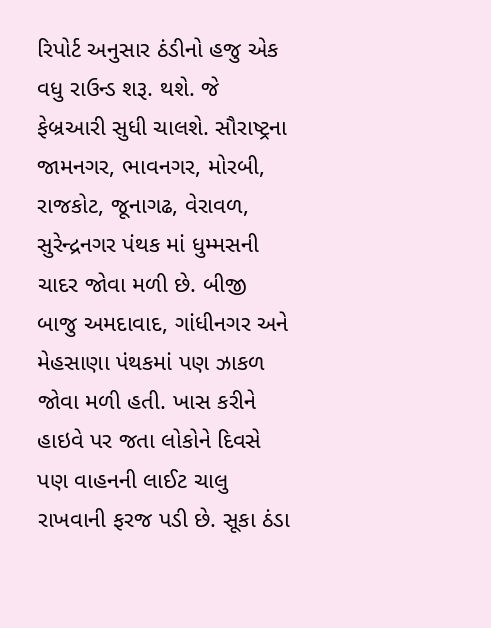રિપોર્ટ અનુસાર ઠંડીનો હજુ એક વધુ રાઉન્ડ શરૂ. થશે. જે ફેબ્રઆરી સુધી ચાલશે. સૌરાષ્ટ્રના જામનગર, ભાવનગર, મોરબી, રાજકોટ, જૂનાગઢ, વેરાવળ, સુરેન્દ્રનગર પંથક માં ધુમ્મસની ચાદર જોવા મળી છે. બીજી બાજુ અમદાવાદ, ગાંધીનગર અને મેહસાણા પંથકમાં પણ ઝાકળ જોવા મળી હતી. ખાસ કરીને હાઇવે પર જતા લોકોને દિવસે પણ વાહનની લાઈટ ચાલુ રાખવાની ફરજ પડી છે. સૂકા ઠંડા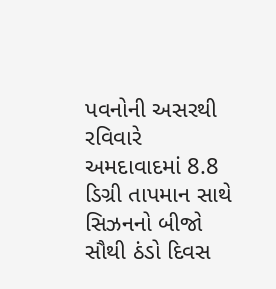પવનોની અસરથી રવિવારે અમદાવાદમાં 8.8 ડિગ્રી તાપમાન સાથે સિઝનનો બીજો સૌથી ઠંડો દિવસ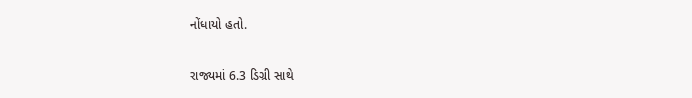નોંધાયો હતો.

રાજ્યમાં 6.3 ડિગ્રી સાથે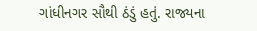ગાંધીનગર સૌથી ઠંડું હતું. રાજ્યના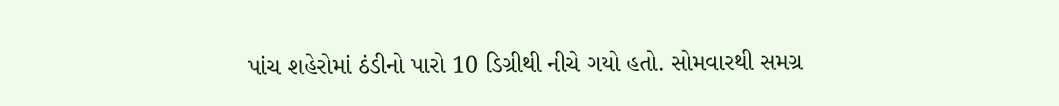પાંચ શહેરોમાં ઠંડીનો પારો 10 ડિગ્રીથી નીચે ગયો હતો. સોમવારથી સમગ્ર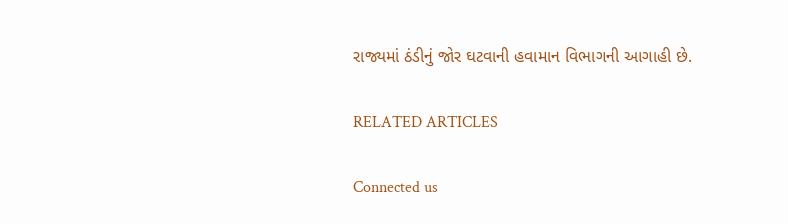રાજ્યમાં ઠંડીનું જોર ઘટવાની હવામાન વિભાગની આગાહી છે.

RELATED ARTICLES

Connected us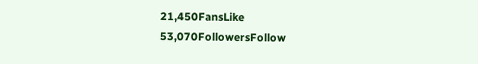21,450FansLike
53,070FollowersFollow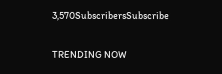3,570SubscribersSubscribe

TRENDING NOW